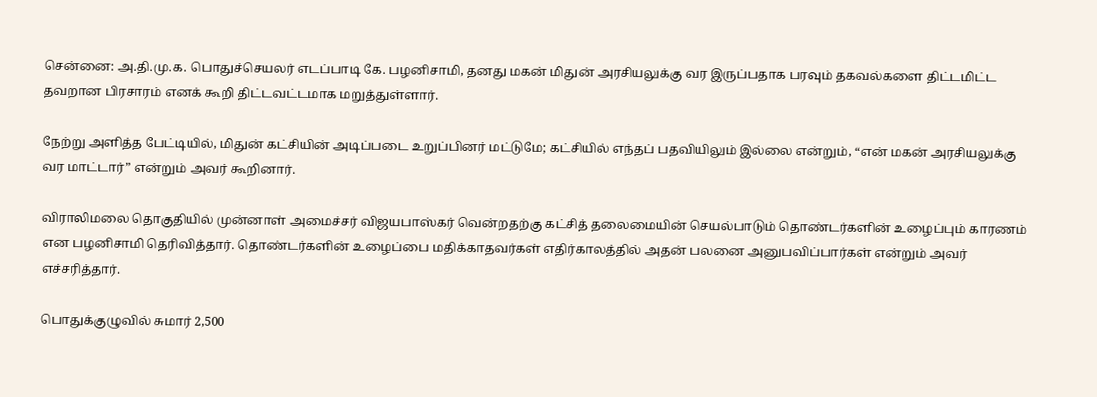சென்னை: அ.தி.மு.க. பொதுச்செயலர் எடப்பாடி கே. பழனிசாமி, தனது மகன் மிதுன் அரசியலுக்கு வர இருப்பதாக பரவும் தகவல்களை திட்டமிட்ட தவறான பிரசாரம் எனக் கூறி திட்டவட்டமாக மறுத்துள்ளார்.

நேற்று அளித்த பேட்டியில், மிதுன் கட்சியின் அடிப்படை உறுப்பினர் மட்டுமே; கட்சியில் எந்தப் பதவியிலும் இல்லை என்றும், “என் மகன் அரசியலுக்கு வர மாட்டார்” என்றும் அவர் கூறினார்.

விராலிமலை தொகுதியில் முன்னாள் அமைச்சர் விஜயபாஸ்கர் வென்றதற்கு கட்சித் தலைமையின் செயல்பாடும் தொண்டர்களின் உழைப்பும் காரணம் என பழனிசாமி தெரிவித்தார். தொண்டர்களின் உழைப்பை மதிக்காதவர்கள் எதிர்காலத்தில் அதன் பலனை அனுபவிப்பார்கள் என்றும் அவர் எச்சரித்தார்.

பொதுக்குழுவில் சுமார் 2,500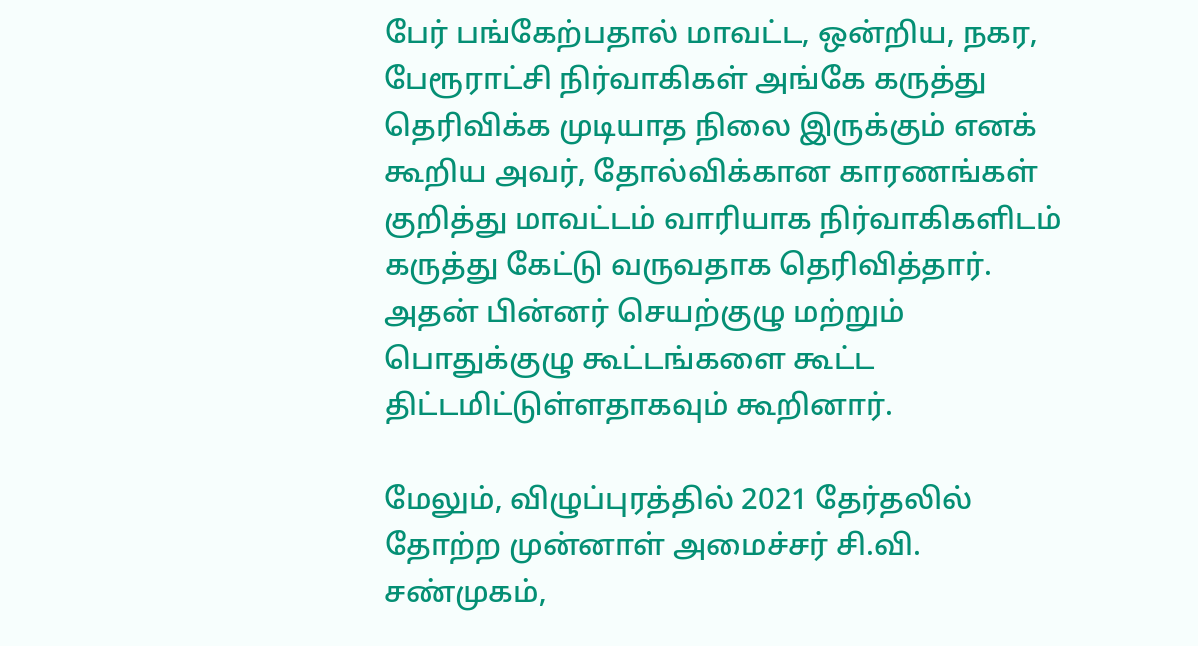பேர் பங்கேற்பதால் மாவட்ட, ஒன்றிய, நகர, பேரூராட்சி நிர்வாகிகள் அங்கே கருத்து தெரிவிக்க முடியாத நிலை இருக்கும் எனக் கூறிய அவர், தோல்விக்கான காரணங்கள் குறித்து மாவட்டம் வாரியாக நிர்வாகிகளிடம் கருத்து கேட்டு வருவதாக தெரிவித்தார். அதன் பின்னர் செயற்குழு மற்றும் பொதுக்குழு கூட்டங்களை கூட்ட திட்டமிட்டுள்ளதாகவும் கூறினார்.

மேலும், விழுப்புரத்தில் 2021 தேர்தலில் தோற்ற முன்னாள் அமைச்சர் சி.வி. சண்முகம்,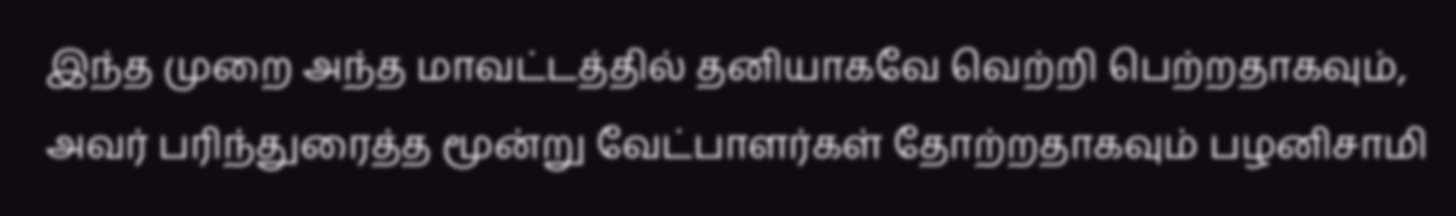இந்த முறை அந்த மாவட்டத்தில் தனியாகவே வெற்றி பெற்றதாகவும், அவர் பரிந்துரைத்த மூன்று வேட்பாளர்கள் தோற்றதாகவும் பழனிசாமி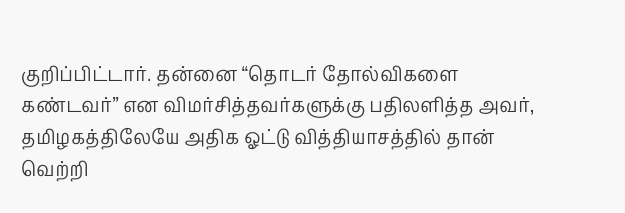குறிப்பிட்டார். தன்னை “தொடர் தோல்விகளை கண்டவர்” என விமர்சித்தவர்களுக்கு பதிலளித்த அவர், தமிழகத்திலேயே அதிக ஓட்டு வித்தியாசத்தில் தான் வெற்றி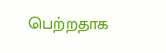பெற்றதாக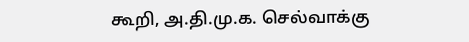கூறி, அ.தி.மு.க. செல்வாக்கு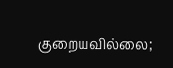குறையவில்லை;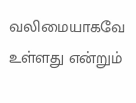வலிமையாகவே உள்ளது என்றும்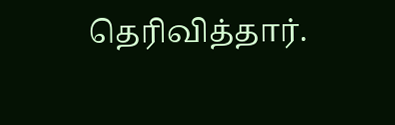தெரிவித்தார்.